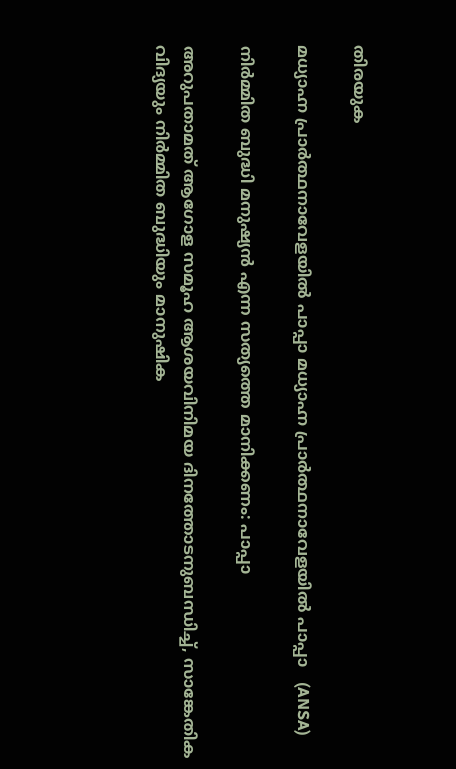തിരയുക

മധ്യാഹ്ന പ്രാർത്ഥനാവേളയിൽ പാപ്പാ മധ്യാഹ്ന പ്രാർത്ഥനാവേളയിൽ പാപ്പാ   (ANSA)

നിർമ്മിത ബുദ്ധി മനുഷ്യൻ എന്ന സത്യത്തെ മാനിക്കണം: പാപ്പാ

അറുപതാമത് ആഗോള സമൂഹ ആശയവിനിമയ ദിനത്തോടനുബന്ധിച്ച്, സാങ്കേതിക വിദ്യയും നിർമ്മിത ബുദ്ധിയും മാനുഷിക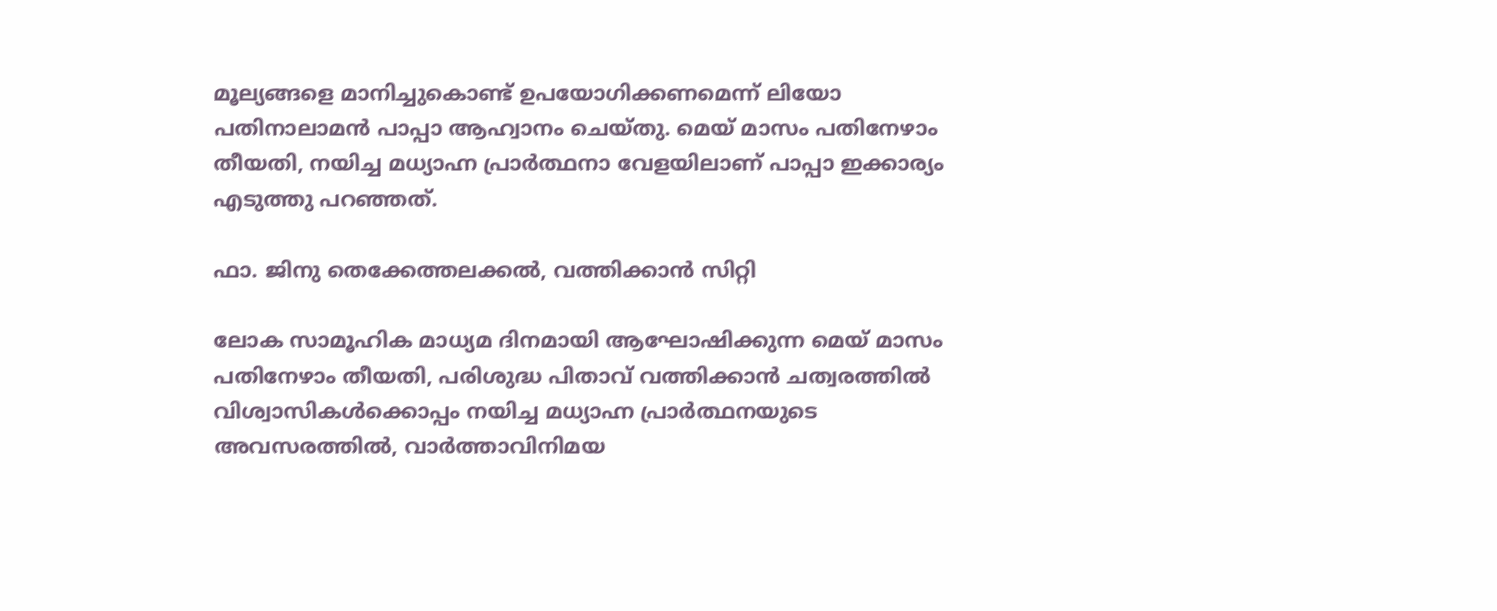മൂല്യങ്ങളെ മാനിച്ചുകൊണ്ട് ഉപയോഗിക്കണമെന്ന് ലിയോ പതിനാലാമൻ പാപ്പാ ആഹ്വാനം ചെയ്തു. മെയ് മാസം പതിനേഴാം തീയതി, നയിച്ച മധ്യാഹ്ന പ്രാർത്ഥനാ വേളയിലാണ് പാപ്പാ ഇക്കാര്യം എടുത്തു പറഞ്ഞത്.

ഫാ. ജിനു തെക്കേത്തലക്കൽ, വത്തിക്കാൻ സിറ്റി

ലോക സാമൂഹിക മാധ്യമ ദിനമായി ആഘോഷിക്കുന്ന മെയ് മാസം പതിനേഴാം തീയതി, പരിശുദ്ധ പിതാവ് വത്തിക്കാൻ ചത്വരത്തിൽ വിശ്വാസികൾക്കൊപ്പം നയിച്ച മധ്യാഹ്ന പ്രാർത്ഥനയുടെ അവസരത്തിൽ, വാർത്താവിനിമയ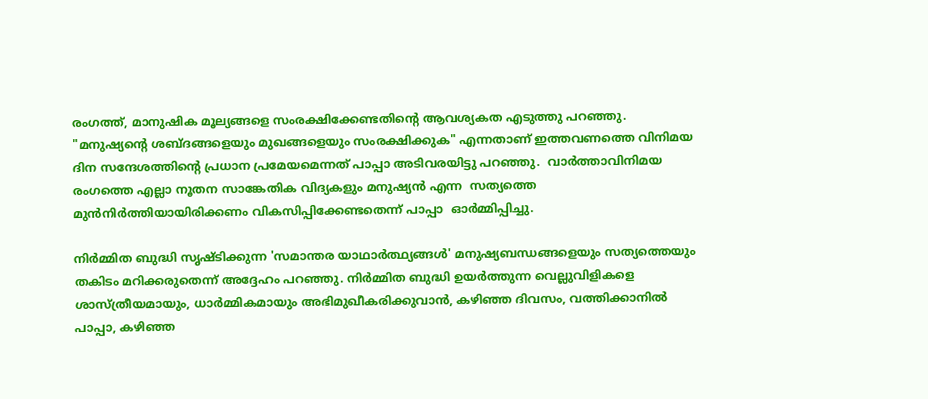രംഗത്ത്, മാനുഷിക മൂല്യങ്ങളെ സംരക്ഷിക്കേണ്ടതിന്റെ ആവശ്യകത എടുത്തു പറഞ്ഞു.  "മനുഷ്യന്റെ ശബ്ദങ്ങളെയും മുഖങ്ങളെയും സംരക്ഷിക്കുക" എന്നതാണ് ഇത്തവണത്തെ വിനിമയ ദിന സന്ദേശത്തിന്റെ പ്രധാന പ്രമേയമെന്നത് പാപ്പാ അടിവരയിട്ടു പറഞ്ഞു.  വാർത്താവിനിമയ രംഗത്തെ എല്ലാ നൂതന സാങ്കേതിക വിദ്യകളും മനുഷ്യൻ എന്ന  സത്യത്തെ മുൻനിർത്തിയായിരിക്കണം വികസിപ്പിക്കേണ്ടതെന്ന് പാപ്പാ  ഓർമ്മിപ്പിച്ചു.

നിർമ്മിത ബുദ്ധി സൃഷ്ടിക്കുന്ന 'സമാന്തര യാഥാർത്ഥ്യങ്ങൾ' മനുഷ്യബന്ധങ്ങളെയും സത്യത്തെയും തകിടം മറിക്കരുതെന്ന് അദ്ദേഹം പറഞ്ഞു. നിർമ്മിത ബുദ്ധി ഉയർത്തുന്ന വെല്ലുവിളികളെ ശാസ്ത്രീയമായും, ധാർമ്മികമായും അഭിമുഖീകരിക്കുവാൻ, കഴിഞ്ഞ ദിവസം, വത്തിക്കാനിൽ പാപ്പാ, കഴിഞ്ഞ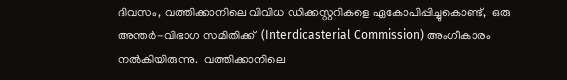ദിവസം, വത്തിക്കാനിലെ വിവിധ ഡിക്കസ്റ്ററികളെ ഏകോപിപ്പിച്ചുകൊണ്ട്,  ഒരു അന്തർ-വിഭാഗ സമിതിക്ക്  (Interdicasterial Commission) അംഗീകാരം നൽകിയിരുന്നു.  വത്തിക്കാനിലെ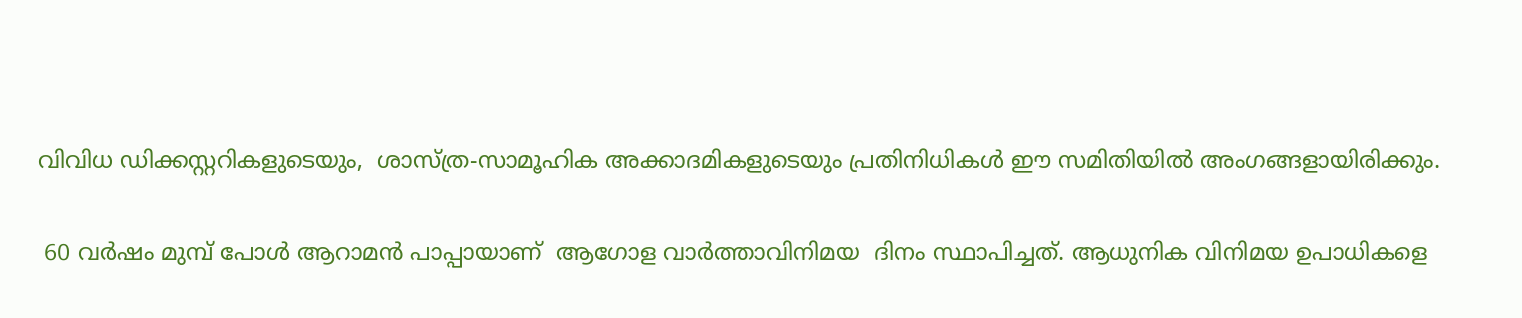വിവിധ ഡിക്കസ്റ്ററികളുടെയും,  ശാസ്ത്ര-സാമൂഹിക അക്കാദമികളുടെയും പ്രതിനിധികൾ ഈ സമിതിയിൽ അംഗങ്ങളായിരിക്കും.

 60 വർഷം മുമ്പ് പോൾ ആറാമൻ പാപ്പായാണ്  ആഗോള വാർത്താവിനിമയ  ദിനം സ്ഥാപിച്ചത്. ആധുനിക വിനിമയ ഉപാധികളെ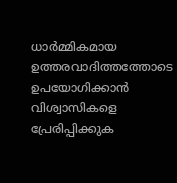ധാർമ്മികമായ ഉത്തരവാദിത്തത്തോടെ ഉപയോഗിക്കാൻ വിശ്വാസികളെ പ്രേരിപ്പിക്കുക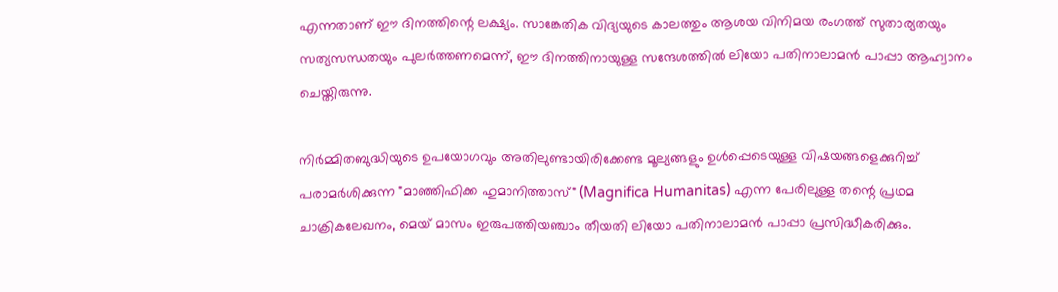എന്നതാണ് ഈ ദിനത്തിന്റെ ലക്ഷ്യം. സാങ്കേതിക വിദ്യയുടെ കാലത്തും ആശയ വിനിമയ രംഗത്ത് സുതാര്യതയും സത്യസന്ധതയും പുലർത്തണമെന്ന്, ഈ ദിനത്തിനായുള്ള സന്ദേശത്തിൽ ലിയോ പതിനാലാമൻ പാപ്പാ ആഹ്വാനം ചെയ്തിരുന്നു.

നിർമ്മിതബുദ്ധിയുടെ ഉപയോഗവും അതിലുണ്ടായിരിക്കേണ്ട മൂല്യങ്ങളും ഉൾപ്പെടെയുള്ള വിഷയങ്ങളെക്കുറിച്ച് പരാമർശിക്കുന്ന "മാഞ്ഞിഫിക്ക ഹുമാനിത്താസ്" (Magnifica Humanitas) എന്ന പേരിലുള്ള തന്റെ പ്രഥമ ചാക്രികലേഖനം, മെയ് മാസം ഇരുപത്തിയഞ്ചാം തീയതി ലിയോ പതിനാലാമൻ പാപ്പാ പ്രസിദ്ധീകരിക്കും.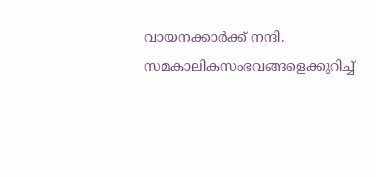വായനക്കാർക്ക് നന്ദി. സമകാലികസംഭവങ്ങളെക്കുറിച്ച്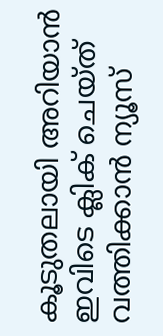കൂടുതലായി അറിയാൻ ഇവിടെ ക്ലിക് ചെയ്‌ത്‌ വത്തിക്കാൻ ന്യൂസ്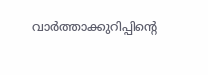വാർത്താക്കുറിപ്പിന്റെ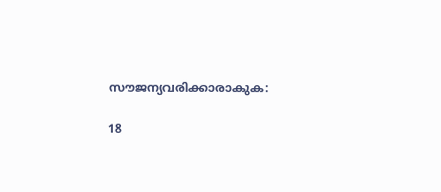സൗജന്യവരിക്കാരാകുക:

18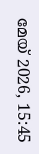മേയ് 2026, 15:45